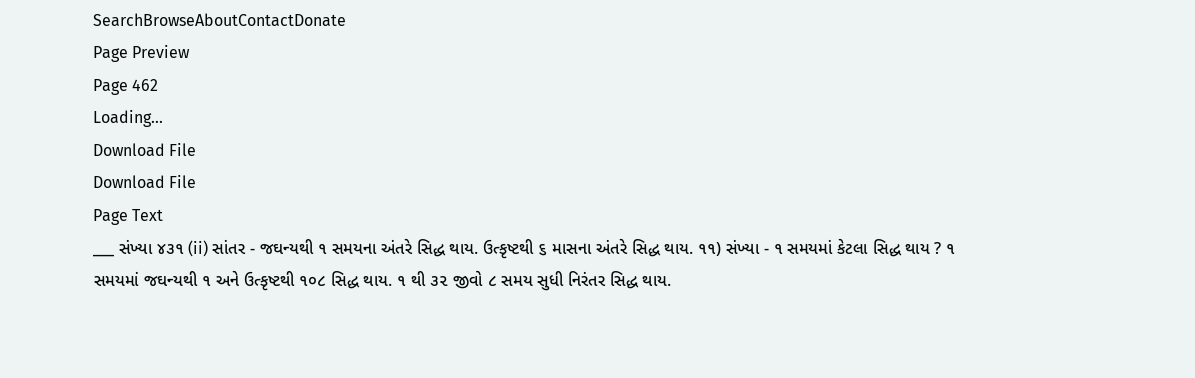SearchBrowseAboutContactDonate
Page Preview
Page 462
Loading...
Download File
Download File
Page Text
___ સંખ્યા ૪૩૧ (ii) સાંતર - જઘન્યથી ૧ સમયના અંતરે સિદ્ધ થાય. ઉત્કૃષ્ટથી ૬ માસના અંતરે સિદ્ધ થાય. ૧૧) સંખ્યા - ૧ સમયમાં કેટલા સિદ્ધ થાય ? ૧ સમયમાં જઘન્યથી ૧ અને ઉત્કૃષ્ટથી ૧૦૮ સિદ્ધ થાય. ૧ થી ૩૨ જીવો ૮ સમય સુધી નિરંતર સિદ્ધ થાય.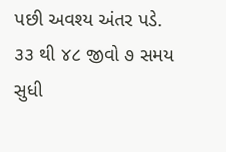પછી અવશ્ય અંતર પડે. ૩૩ થી ૪૮ જીવો ૭ સમય સુધી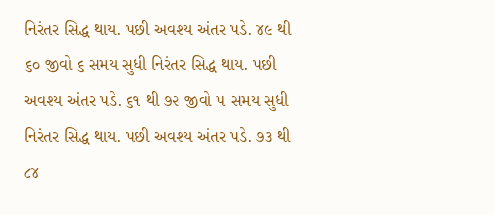નિરંતર સિદ્ધ થાય. પછી અવશ્ય અંતર પડે. ૪૯ થી ૬૦ જીવો ૬ સમય સુધી નિરંતર સિદ્ધ થાય. પછી અવશ્ય અંતર પડે. ૬૧ થી ૭૨ જીવો ૫ સમય સુધી નિરંતર સિદ્ધ થાય. પછી અવશ્ય અંતર પડે. ૭૩ થી ૮૪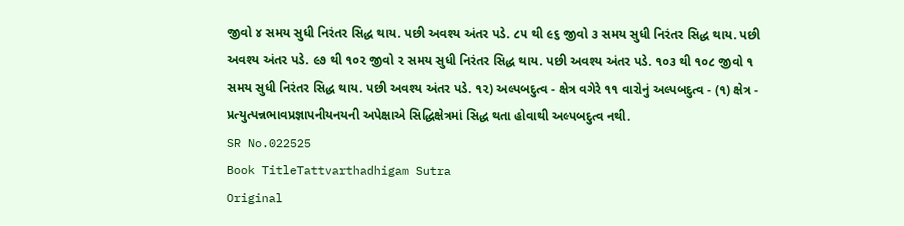જીવો ૪ સમય સુધી નિરંતર સિદ્ધ થાય. પછી અવશ્ય અંતર પડે. ૮૫ થી ૯૬ જીવો ૩ સમય સુધી નિરંતર સિદ્ધ થાય. પછી અવશ્ય અંતર પડે. ૯૭ થી ૧૦૨ જીવો ૨ સમય સુધી નિરંતર સિદ્ધ થાય. પછી અવશ્ય અંતર પડે. ૧૦૩ થી ૧૦૮ જીવો ૧ સમય સુધી નિરંતર સિદ્ધ થાય. પછી અવશ્ય અંતર પડે. ૧૨) અલ્પબદુત્વ - ક્ષેત્ર વગેરે ૧૧ વારોનું અલ્પબદુત્વ - (૧) ક્ષેત્ર - પ્રત્યુત્પન્નભાવપ્રજ્ઞાપનીયનયની અપેક્ષાએ સિદ્ધિક્ષેત્રમાં સિદ્ધ થતા હોવાથી અલ્પબદુત્વ નથી.
SR No.022525
Book TitleTattvarthadhigam Sutra
Original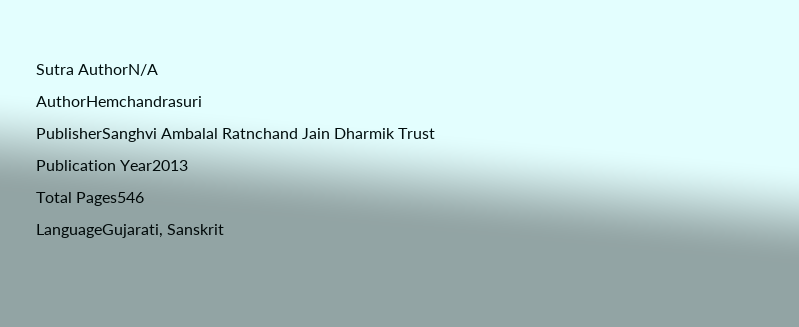Sutra AuthorN/A
AuthorHemchandrasuri
PublisherSanghvi Ambalal Ratnchand Jain Dharmik Trust
Publication Year2013
Total Pages546
LanguageGujarati, Sanskrit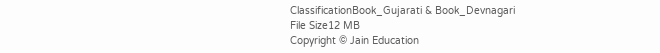ClassificationBook_Gujarati & Book_Devnagari
File Size12 MB
Copyright © Jain Education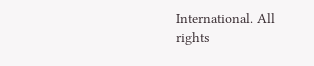International. All rights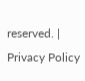reserved. | Privacy Policy